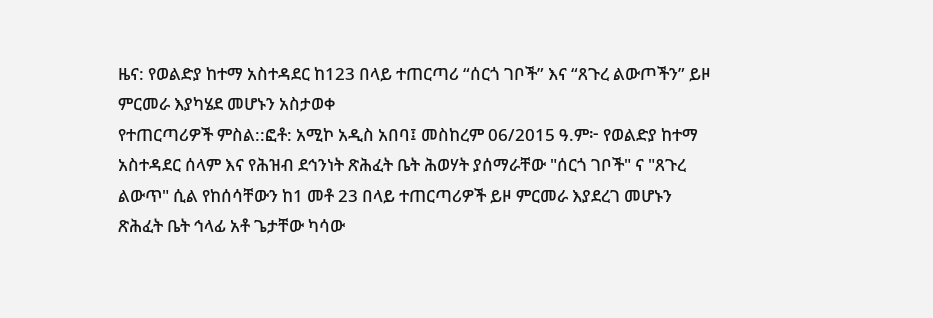ዜና: የወልድያ ከተማ አስተዳደር ከ123 በላይ ተጠርጣሪ “ሰርጎ ገቦች” እና “ጸጉረ ልውጦችን” ይዞ ምርመራ እያካሄደ መሆኑን አስታወቀ
የተጠርጣሪዎች ምስል::ፎቶ: አሚኮ አዲስ አበባ፤ መስከረም 06/2015 ዓ.ም፦ የወልድያ ከተማ አስተዳደር ሰላም እና የሕዝብ ደኅንነት ጽሕፈት ቤት ሕወሃት ያሰማራቸው "ሰርጎ ገቦች" ና "ጸጉረ ልውጥ" ሲል የከሰሳቸውን ከ1 መቶ 23 በላይ ተጠርጣሪዎች ይዞ ምርመራ እያደረገ መሆኑን ጽሕፈት ቤት ኅላፊ አቶ ጌታቸው ካሳው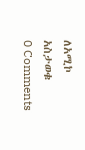ለአሚኮ አስታወቁ
0 Comments